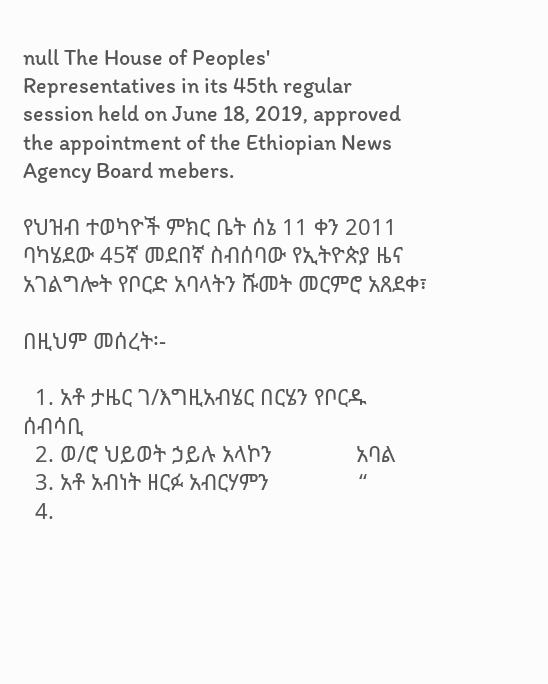null The House of Peoples' Representatives in its 45th regular session held on June 18, 2019, approved the appointment of the Ethiopian News Agency Board mebers.

የህዝብ ተወካዮች ምክር ቤት ሰኔ 11 ቀን 2011 ባካሄደው 45ኛ መደበኛ ስብሰባው የኢትዮጵያ ዜና አገልግሎት የቦርድ አባላትን ሹመት መርምሮ አጸደቀ፣

በዚህም መሰረት፡-

  1. አቶ ታዜር ገ/እግዚአብሄር በርሄን የቦርዱ ሰብሳቢ
  2. ወ/ሮ ህይወት ኃይሉ አላኮን              አባል
  3. አቶ አብነት ዘርፉ አብርሃምን               “
  4.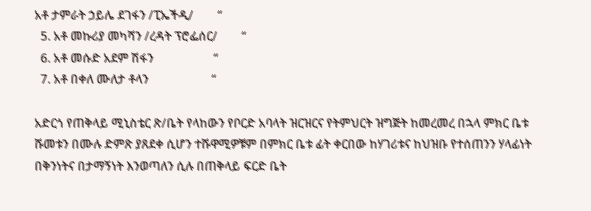አቶ ታምራት ኃይሌ ደገፋን /ፒኤችዲ/        “
  5. አቶ መኩሪያ መካሻን /ረዳት ፕሮፌሰር/        “
  6. አቶ መሱድ አደም ሽፋን                    “
  7. አቶ በቀለ ሙለታ ቶላን                     “

አድርጎ የጠቅላይ ሚኒስቴር ጽ/ቤት የላከውን የቦርድ አባላት ዝርዝርና የትምህርት ዝግጅት ከመረመረ በኋላ ምክር ቤቱ ሹመቱን በሙሉ ድምጽ ያጸደቀ ሲሆን ተሹዋሚዎቹም በምክር ቤቱ ፊት ቀርበው ከሃገሪቱና ከህዝቡ የተሰጠንን ሃላፊነት በቅንነትና በታማኝነት እንወጣለን ሲሉ በጠቅላይ ፍርድ ቤት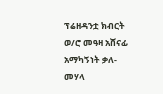ፕሬዘዳንቷ ክብርት ወ/ሮ መዓዛ አሸናፊ አማካኝነት ቃለ-መሃላ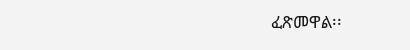ፈጽመዋል፡፡